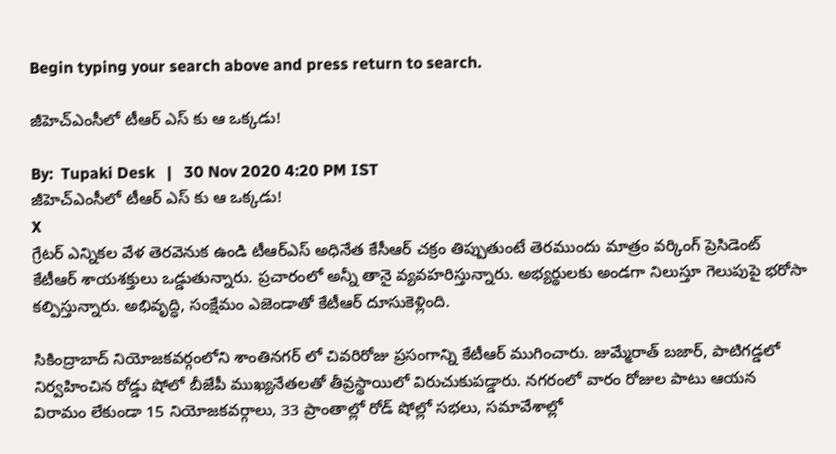Begin typing your search above and press return to search.

జీహెచ్ఎంసీలో టీఆర్ ఎస్ కు ఆ ఒక్కడు!

By:  Tupaki Desk   |   30 Nov 2020 4:20 PM IST
జీహెచ్ఎంసీలో టీఆర్ ఎస్ కు ఆ ఒక్కడు!
X
గ్రేటర్ ఎన్నికల వేళ తెరవెనుక ఉండి టీఆర్ఎస్ అధినేత కేసీఆర్ చక్రం తిప్పుతుంటే తెరముందు మాత్రం వర్కింగ్ ప్రెసిడెంట్ కేటీఆర్ శాయశక్తులు ఒడ్డుతున్నారు. ప్రచారంలో అన్నీ తానై వ్యవహరిస్తున్నారు. అభ్యర్థులకు అండగా నిలుస్తూ గెలుపుపై భరోసా కల్పిస్తున్నారు. అభివృద్ధి, సంక్షేమం ఎజెండాతో కేటీఆర్ దూసుకెళ్లింది.

సికింద్రాబాద్ నియోజకవర్గంలోని శాంతినగర్ లో చివరిరోజు ప్రసంగాన్ని కేటీఆర్ ముగించారు. జుమ్మేరాత్ బజార్, పాటిగడ్డలో నిర్వహించిన రోడ్డు షోలో బీజేపీ ముఖ్యనేతలతో తీవ్రస్థాయిలో విరుచుకుపడ్డారు. నగరంలో వారం రోజుల పాటు ఆయన విరామం లేకుండా 15 నియోజకవర్గాలు, 33 ప్రాంతాల్లో రోడ్ షోల్లో సభలు, సమావేశాల్లో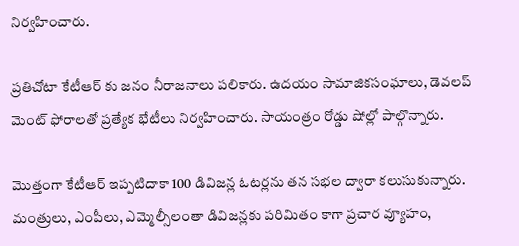నిర్వహించారు.

ప్రతిచోటా కేటీఆర్ కు జనం నీరాజనాలు పలికారు. ఉదయం సామాజికసంఘాలు, డెవలప్ మెంట్ ఫోరాలతో ప్రత్యేక భేటీలు నిర్వహించారు. సాయంత్రం రోడ్డు షోల్లో పాల్గొన్నారు.

మొత్తంగా కేటీఆర్ ఇప్పటిదాకా 100 డివిజన్ల ఓటర్లను తన సభల ద్వారా కలుసుకున్నారు. మంత్రులు, ఎంపీలు, ఎమ్మెల్సీలంతా డివిజన్లకు పరిమితం కాగా ప్రచార వ్యూహం,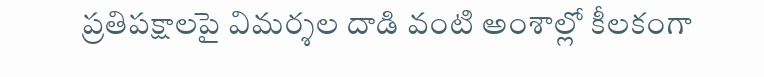ప్రతిపక్షాలపై విమర్శల దాడి వంటి అంశాల్లో కీలకంగా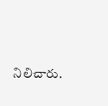నిలిచారు.